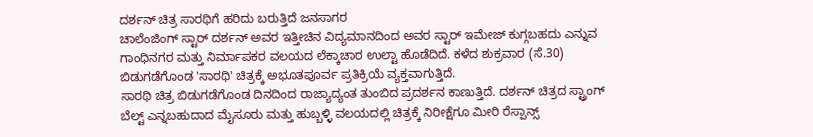ದರ್ಶನ್ ಚಿತ್ರ ಸಾರಥಿಗೆ ಹರಿದು ಬರುತ್ತಿದೆ ಜನಸಾಗರ
ಚಾಲೆಂಜಿಂಗ್ ಸ್ಟಾರ್ ದರ್ಶನ್ ಅವರ ಇತ್ತೀಚಿನ ವಿದ್ಯಮಾನದಿಂದ ಅವರ ಸ್ಟಾರ್ ಇಮೇಜ್ ಕುಗ್ಗಬಹದು ಎನ್ನುವ ಗಾಂಧಿನಗರ ಮತ್ತು ನಿರ್ಮಾಪಕರ ವಲಯದ ಲೆಕ್ಕಾಚಾರ ಉಲ್ಟಾ ಹೊಡೆದಿದೆ. ಕಳೆದ ಶುಕ್ರವಾರ (ಸೆ.30) ಬಿಡುಗಡೆಗೊಂಡ 'ಸಾರಥಿ' ಚಿತ್ರಕ್ಕೆ ಅಭೂತಪೂರ್ವ ಪ್ರತಿಕ್ರಿಯೆ ವ್ಯಕ್ತವಾಗುತ್ತಿದೆ.
ಸಾರಥಿ ಚಿತ್ರ ಬಿಡುಗಡೆಗೊಂಡ ದಿನದಿಂದ ರಾಜ್ಯಾದ್ಯಂತ ತುಂಬಿದ ಪ್ರದರ್ಶನ ಕಾಣುತ್ತಿದೆ. ದರ್ಶನ್ ಚಿತ್ರದ ಸ್ಟ್ರಾಂಗ್ ಬೆಲ್ಟ್ ಎನ್ನಬಹುದಾದ ಮೈಸೂರು ಮತ್ತು ಹುಬ್ಬಳ್ಳಿ ವಲಯದಲ್ಲಿ ಚಿತ್ರಕ್ಕೆ ನಿರೀಕ್ಷೆಗೂ ಮೀರಿ ರೆಸ್ಪಾನ್ಸ್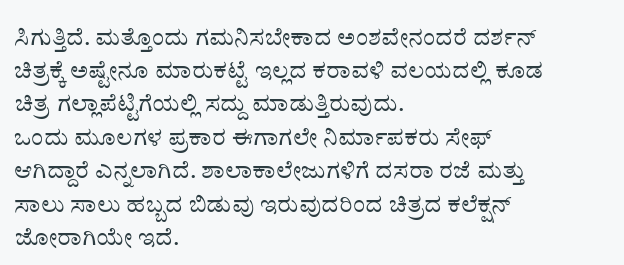ಸಿಗುತ್ತಿದೆ. ಮತ್ತೊಂದು ಗಮನಿಸಬೇಕಾದ ಅಂಶವೇನಂದರೆ ದರ್ಶನ್ ಚಿತ್ರಕ್ಕೆ ಅಷ್ಟೇನೂ ಮಾರುಕಟ್ಟೆ ಇಲ್ಲದ ಕರಾವಳಿ ವಲಯದಲ್ಲಿ ಕೂಡ ಚಿತ್ರ ಗಲ್ಲಾಪೆಟ್ಟಿಗೆಯಲ್ಲಿ ಸದ್ದು ಮಾಡುತ್ತಿರುವುದು.
ಒಂದು ಮೂಲಗಳ ಪ್ರಕಾರ ಈಗಾಗಲೇ ನಿರ್ಮಾಪಕರು ಸೇಫ್ ಆಗಿದ್ದಾರೆ ಎನ್ನಲಾಗಿದೆ. ಶಾಲಾಕಾಲೇಜುಗಳಿಗೆ ದಸರಾ ರಜೆ ಮತ್ತು ಸಾಲು ಸಾಲು ಹಬ್ಬದ ಬಿಡುವು ಇರುವುದರಿಂದ ಚಿತ್ರದ ಕಲೆಕ್ಷನ್ ಜೋರಾಗಿಯೇ ಇದೆ.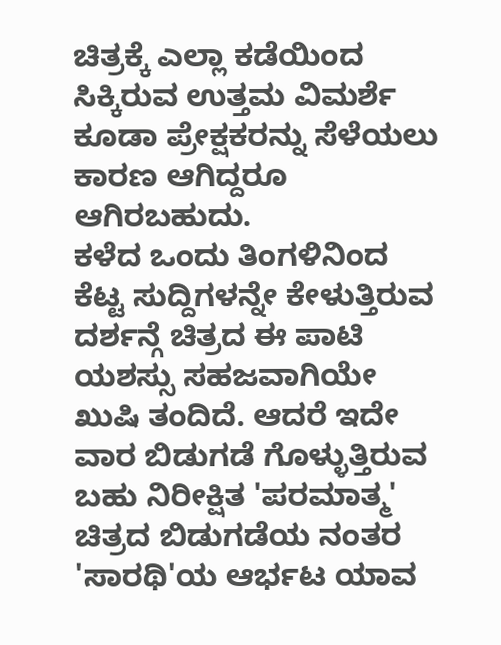ಚಿತ್ರಕ್ಕೆ ಎಲ್ಲಾ ಕಡೆಯಿಂದ ಸಿಕ್ಕಿರುವ ಉತ್ತಮ ವಿಮರ್ಶೆ ಕೂಡಾ ಪ್ರೇಕ್ಷಕರನ್ನು ಸೆಳೆಯಲು ಕಾರಣ ಆಗಿದ್ದರೂ ಆಗಿರಬಹುದು.
ಕಳೆದ ಒಂದು ತಿಂಗಳಿನಿಂದ ಕೆಟ್ಟ ಸುದ್ದಿಗಳನ್ನೇ ಕೇಳುತ್ತಿರುವ ದರ್ಶನ್ಗೆ ಚಿತ್ರದ ಈ ಪಾಟಿ ಯಶಸ್ಸು ಸಹಜವಾಗಿಯೇ ಖುಷಿ ತಂದಿದೆ. ಆದರೆ ಇದೇ ವಾರ ಬಿಡುಗಡೆ ಗೊಳ್ಳುತ್ತಿರುವ ಬಹು ನಿರೀಕ್ಷಿತ 'ಪರಮಾತ್ಮ' ಚಿತ್ರದ ಬಿಡುಗಡೆಯ ನಂತರ 'ಸಾರಥಿ'ಯ ಆರ್ಭಟ ಯಾವ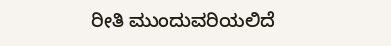ರೀತಿ ಮುಂದುವರಿಯಲಿದೆ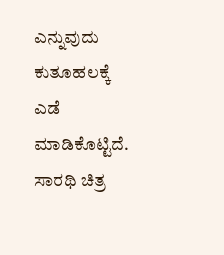ಎನ್ನುವುದು ಕುತೂಹಲಕ್ಕೆ ಎಡೆ ಮಾಡಿಕೊಟ್ಟಿದೆ. ಸಾರಥಿ ಚಿತ್ರ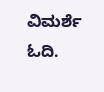ವಿಮರ್ಶೆ ಓದಿ.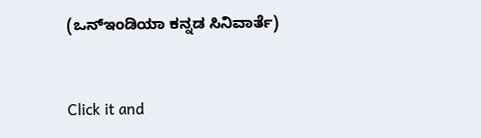(ಒನ್ಇಂಡಿಯಾ ಕನ್ನಡ ಸಿನಿವಾರ್ತೆ)


Click it and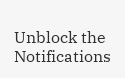Unblock the Notifications